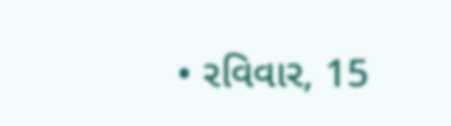• રવિવાર, 15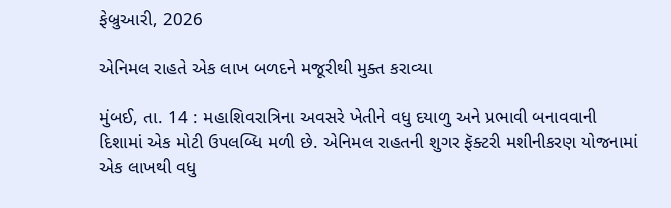ફેબ્રુઆરી, 2026

એનિમલ રાહતે એક લાખ બળદને મજૂરીથી મુક્ત કરાવ્યા

મુંબઈ, તા. 14 : મહાશિવરાત્રિના અવસરે ખેતીને વધુ દયાળુ અને પ્રભાવી બનાવવાની દિશામાં એક મોટી ઉપલબ્ધિ મળી છે. એનિમલ રાહતની શુગર ફૅક્ટરી મશીનીકરણ યોજનામાં એક લાખથી વધુ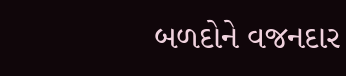બળદોને વજનદાર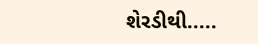શેરડીથી.....